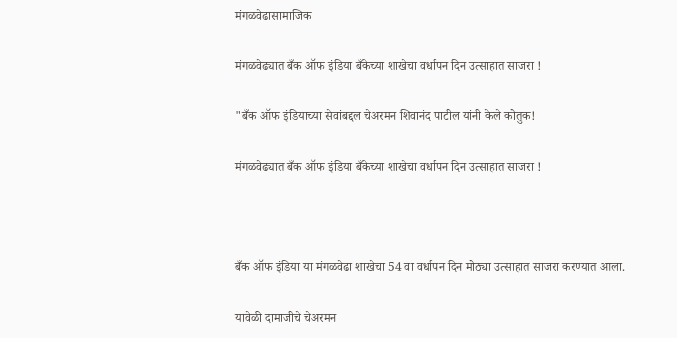मंगळवेढासामाजिक

मंगळवेढ्यात बँक ऑफ इंडिया बँकेच्या शाखेचा वर्धापन दिन उत्साहात साजरा !

"बँक ऑफ इंडियाच्या सेवांबद्दल चेअरमन शिवानंद पाटील यांनी केले कोतुक!

मंगळवेढ्यात बँक ऑफ इंडिया बँकेच्या शाखेचा वर्धापन दिन उत्साहात साजरा !



बँक ऑफ इंडिया या मंगळवेढा शाखेचा 54 वा वर्धापन दिन मोठ्या उत्साहात साजरा करण्यात आला.

यावेळी दामाजीचे चेअरमन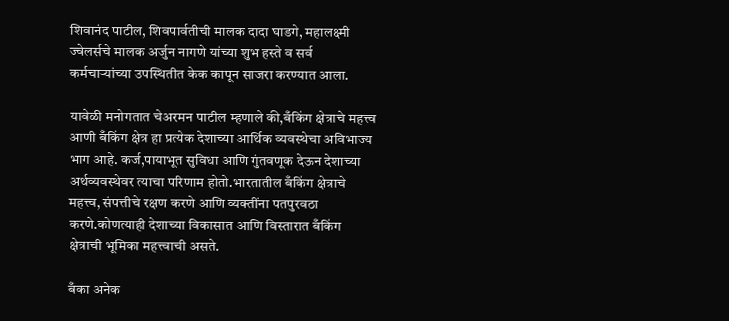शिवानंद पाटील, शिवपार्वतीची मालक दादा घाडगे, महालक्ष्मी ज्वेलर्सचे मालक अर्जुन नागणे यांच्या शुभ हस्ते व सर्व कर्मचाऱ्यांच्या उपस्थितीत केक कापून साजरा करण्यात आला.

यावेळी मनोगतात चेअरमन पाटील म्हणाले की,बँकिंग क्षेत्राचे महत्त्व आणी बँकिंग क्षेत्र हा प्रत्येक देशाच्या आर्थिक व्यवस्थेचा अविभाज्य भाग आहे. कर्ज,पायाभूत सुविधा आणि गुंतवणूक देऊन देशाच्या अर्थव्यवस्थेवर त्याचा परिणाम होतो.भारतातील बँकिंग क्षेत्राचे महत्त्व, संपत्तीचे रक्षण करणे आणि व्यक्तींना पतपुरवठा करणे.कोणत्याही देशाच्या विकासात आणि विस्तारात बँकिंग क्षेत्राची भूमिका महत्त्वाची असते.

बँका अनेक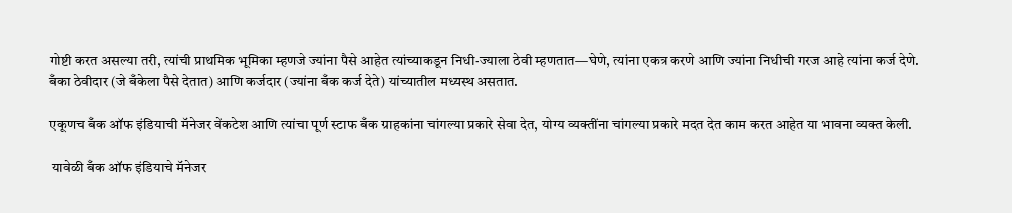गोष्टी करत असल्या तरी, त्यांची प्राथमिक भूमिका म्हणजे ज्यांना पैसे आहेत त्यांच्याकडून निधी-ज्याला ठेवी म्हणतात—घेणे, त्यांना एकत्र करणे आणि ज्यांना निधीची गरज आहे त्यांना कर्ज देणे. बँका ठेवीदार (जे बँकेला पैसे देतात) आणि कर्जदार (ज्यांना बँक कर्ज देते) यांच्यातील मध्यस्थ असतात.

एकूणच बँक ऑफ इंडियाची मॅनेजर वेंकटेश आणि त्यांचा पूर्ण स्टाफ बँक ग्राहकांना चांगल्या प्रकारे सेवा देत, योग्य व्यक्तींना चांगल्या प्रकारे मदत देत काम करत आहेत या भावना व्यक्त केली.

 यावेळी बँक ऑफ इंडियाचे मॅनेजर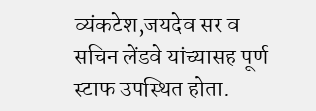व्यंकटेश,जयदेव सर व सचिन लेंडवे यांच्यासह पूर्ण स्टाफ उपस्थित होता.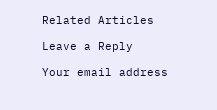Related Articles

Leave a Reply

Your email address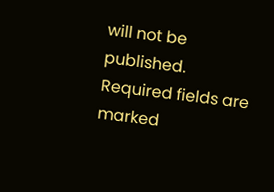will not be published. Required fields are marked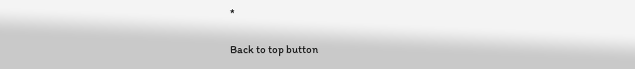*

Back to top button